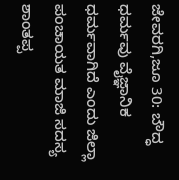ಜೇವರಗಿ,ಜೂ 30: ಬೌದ್ಧ ಧರ್ಮವು ವೈಜ್ಞಾನಿಕ ಧರ್ಮವಾಗಿದೆ ಎಂದು ಜಿಲ್ಲಾ ಪಂಚಾಯತ ಮಾಜಿ ಸದಸ್ಯ ಶಾಂತಪ್ಪ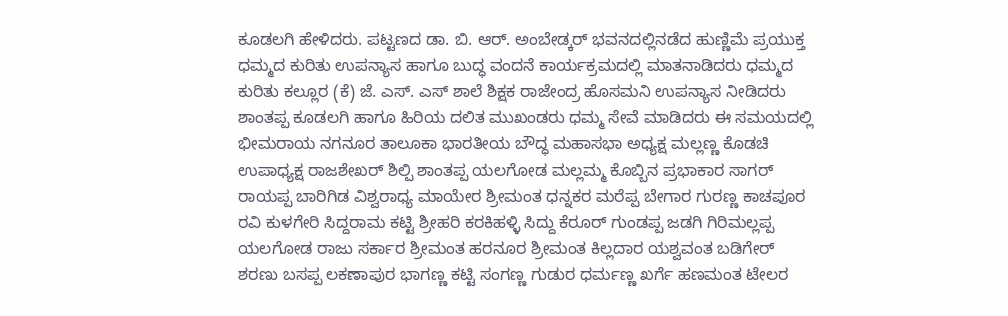ಕೂಡಲಗಿ ಹೇಳಿದರು. ಪಟ್ಟಣದ ಡಾ. ಬಿ. ಆರ್. ಅಂಬೇಡ್ಕರ್ ಭವನದಲ್ಲಿನಡೆದ ಹುಣ್ಣಿಮೆ ಪ್ರಯುಕ್ತ ಧಮ್ಮದ ಕುರಿತು ಉಪನ್ಯಾಸ ಹಾಗೂ ಬುದ್ಧ ವಂದನೆ ಕಾರ್ಯಕ್ರಮದಲ್ಲಿ ಮಾತನಾಡಿದರು ಧಮ್ಮದ ಕುರಿತು ಕಲ್ಲೂರ (ಕೆ) ಜೆ. ಎಸ್. ಎಸ್ ಶಾಲೆ ಶಿಕ್ಷಕ ರಾಜೇಂದ್ರ ಹೊಸಮನಿ ಉಪನ್ಯಾಸ ನೀಡಿದರು ಶಾಂತಪ್ಪ ಕೂಡಲಗಿ ಹಾಗೂ ಹಿರಿಯ ದಲಿತ ಮುಖಂಡರು ಧಮ್ಮ ಸೇವೆ ಮಾಡಿದರು ಈ ಸಮಯದಲ್ಲಿ ಭೀಮರಾಯ ನಗನೂರ ತಾಲೂಕಾ ಭಾರತೀಯ ಬೌದ್ಧ ಮಹಾಸಭಾ ಅಧ್ಯಕ್ಷ ಮಲ್ಲಣ್ಣ ಕೊಡಚಿ ಉಪಾಧ್ಯಕ್ಷ ರಾಜಶೇಖರ್ ಶಿಲ್ಪಿ ಶಾಂತಪ್ಪ ಯಲಗೋಡ ಮಲ್ಲಮ್ಮ ಕೊಬ್ಬಿನ ಪ್ರಭಾಕಾರ ಸಾಗರ್ ರಾಯಪ್ಪ ಬಾರಿಗಿಡ ವಿಶ್ವರಾಧ್ಯ ಮಾಯೇರ ಶ್ರೀಮಂತ ಧನ್ನಕರ ಮರೆಪ್ಪ ಬೇಗಾರ ಗುರಣ್ಣ ಕಾಚಪೂರ ರವಿ ಕುಳಗೇರಿ ಸಿದ್ದರಾಮ ಕಟ್ಟಿ ಶ್ರೀಹರಿ ಕರಕಿಹಳ್ಳಿ ಸಿದ್ದು ಕೆರೂರ್ ಗುಂಡಪ್ಪ ಜಡಗಿ ಗಿರಿಮಲ್ಲಪ್ಪ ಯಲಗೋಡ ರಾಜು ಸರ್ಕಾರ ಶ್ರೀಮಂತ ಹರನೂರ ಶ್ರೀಮಂತ ಕಿಲ್ಲದಾರ ಯಶ್ವವಂತ ಬಡಿಗೇರ್ ಶರಣು ಬಸಪ್ಪ ಲಕಣಾಪುರ ಭಾಗಣ್ಣ ಕಟ್ಟಿ ಸಂಗಣ್ಣ ಗುಡುರ ಧರ್ಮಣ್ಣ ಖರ್ಗೆ ಹಣಮಂತ ಟೇಲರ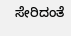ಸೇರಿದಂತೆ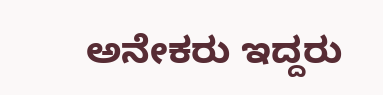ಅನೇಕರು ಇದ್ದರು